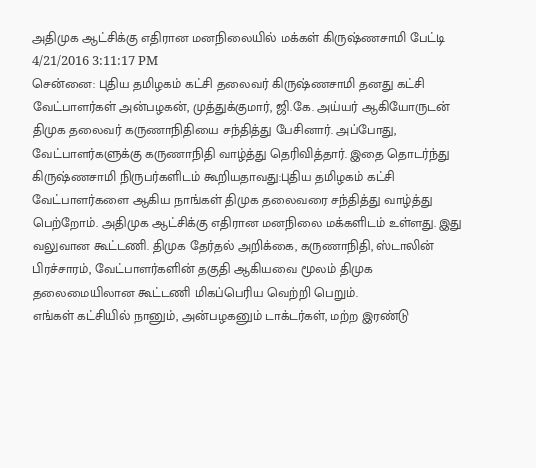அதிமுக ஆட்சிக்கு எதிரான மனநிலையில் மக்கள் கிருஷ்ணசாமி பேட்டி
4/21/2016 3:11:17 PM
சென்னை: புதிய தமிழகம் கட்சி தலைவர் கிருஷ்ணசாமி தனது கட்சி வேட்பாளர்கள் அன்பழகன், முத்துக்குமார், ஜி.கே. அய்யர் ஆகியோருடன் திமுக தலைவர் கருணாநிதியை சந்தித்து பேசினார். அப்போது, வேட்பாளர்களுக்கு கருணாநிதி வாழ்த்து தெரிவித்தார். இதை தொடர்ந்து கிருஷ்ணசாமி நிருபர்களிடம் கூறியதாவது:புதிய தமிழகம் கட்சி வேட்பாளர்களை ஆகிய நாங்கள் திமுக தலைவரை சந்தித்து வாழ்த்து பெற்றோம். அதிமுக ஆட்சிக்கு எதிரான மனநிலை மக்களிடம் உள்ளது. இது வலுவான கூட்டணி. திமுக தேர்தல் அறிக்கை, கருணாநிதி, ஸ்டாலின் பிரச்சாரம், வேட்பாளர்களின் தகுதி ஆகியவை மூலம் திமுக தலைமையிலான கூட்டணி மிகப்பெரிய வெற்றி பெறும்.
எங்கள் கட்சியில் நானும், அன்பழகனும் டாக்டர்கள், மற்ற இரண்டு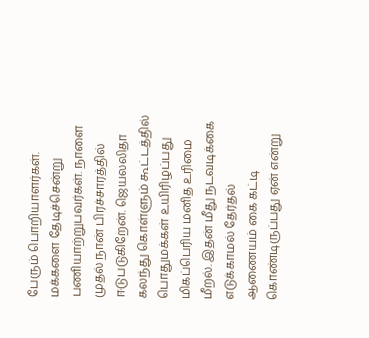பேரும் பொறியாளர்கள். மக்களை தேடிச்சென்று பணியாற்றுபவர்கள். நாளை முதல் நான் பிரச்சாரத்தில் ஈடுபடுகிறேன். ஜெயலலிதா கலந்து கொள்ளும் கூட்டத்தில் பொதுமக்கள் உயிரிழப்பது மிகப்பெரிய மனித உரிமை மீறல். இதன் மீது நடவடிக்கை எடுக்காமல் தேர்தல் ஆணையம் கை கட்டி கொண்டிருப்பது ஏன் என்று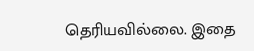தெரியவில்லை. இதை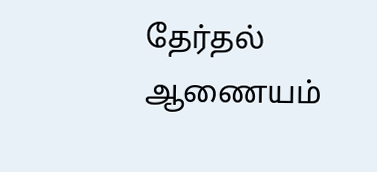தேர்தல் ஆணையம்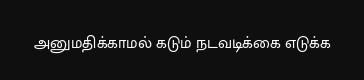அனுமதிக்காமல் கடும் நடவடிக்கை எடுக்க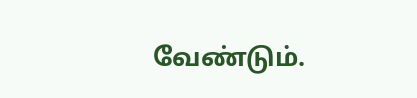வேண்டும்.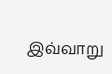இவ்வாறு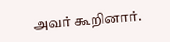அவர் கூறினார்.